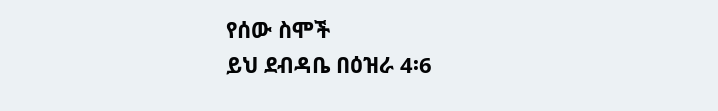የሰው ስሞች
ይህ ደብዳቤ በዕዝራ 4፡6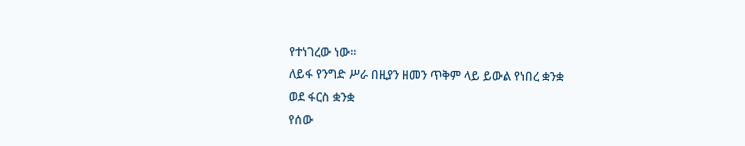የተነገረው ነው፡፡
ለይፋ የንግድ ሥራ በዚያን ዘመን ጥቅም ላይ ይውል የነበረ ቋንቋ
ወደ ፋርስ ቋንቋ
የሰው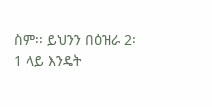ስም፡፡ ይህንን በዕዝራ 2፡1 ላይ እንዴት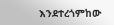እንደተረጎምከው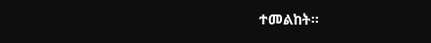ተመልከት፡፡